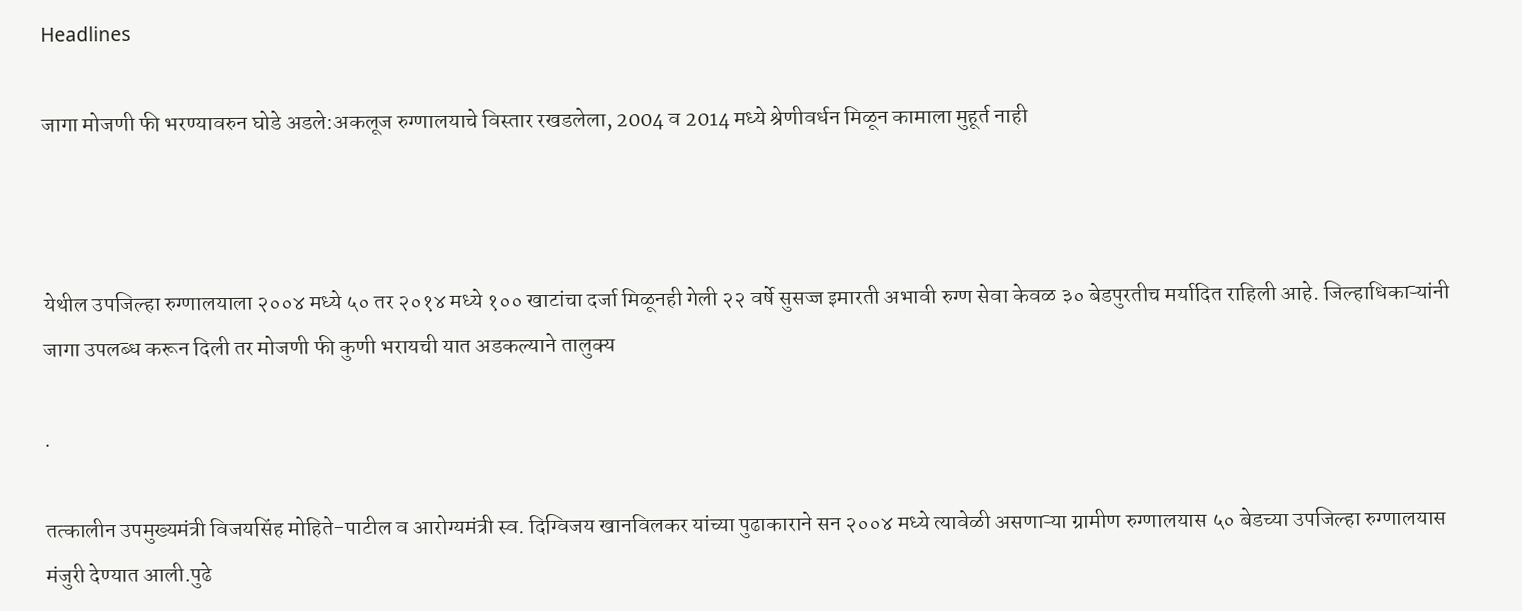Headlines

जागा मोजणी फी भरण्यावरुन घोडे अडले:अकलूज रुग्णालयाचे विस्तार रखडलेला, 2004 व 2014 मध्ये श्रेणीवर्धन मिळून कामाला मुहूर्त नाही



येथील उपजिल्हा रुग्णालयाला २००४ मध्ये ५० तर २०१४ मध्ये १०० खाटांचा दर्जा मिळूनही गेली २२ वर्षे सुसज्ज इमारती अभावी रुग्ण सेवा केवळ ३० बेडपुरतीच मर्यादित राहिली आहे. जिल्हाधिकाऱ्यांनी जागा उपलब्ध करून दिली तर मोजणी फी कुणी भरायची यात अडकल्याने तालुक्य

.

तत्कालीन उपमुख्यमंत्री विजयसिंह मोहिते-पाटील व आरोग्यमंत्री स्व. दिग्विजय खानविलकर यांच्या पुढाकाराने सन २००४ मध्ये त्यावेळी असणाऱ्या ग्रामीण रुग्णालयास ५० बेडच्या उपजिल्हा रुग्णालयास मंजुरी देण्यात आली.पुढे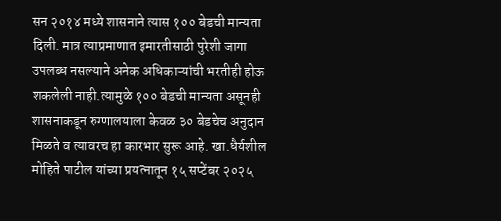सन २०१४ मध्ये शासनाने त्यास १०० बेडची मान्यता दिली. मात्र त्याप्रमाणात इमारतीसाठी पुरेशी जागा उपलब्ध नसल्याने अनेक अधिकाऱ्यांची भरतीही होऊ शकलेली नाही.त्यामुळे १०० बेडची मान्यता असूनही शासनाकडून रुग्णालयाला केवळ ३० बेडचेच अनुदान मिळते व त्यावरच हा कारभार सुरू आहे. खा.धैर्यशील मोहिते पाटील यांच्या प्रयत्नातून १५ सप्टेंबर २०२५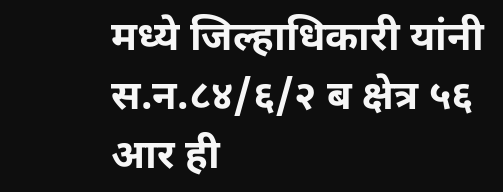मध्ये जिल्हाधिकारी यांनी स.न.८४/६/२ ब क्षेत्र ५६ आर ही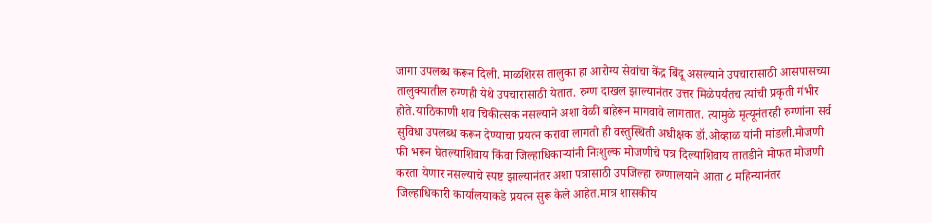जागा उपलब्ध करून दिली. माळशिरस तालुका हा आरोग्य सेवांचा केंद्र बिंदू असल्याने उपचारासाठी आसपासच्या तालुक्यातील रुग्णही येथे उपचारासाठी येतात. रुग्ण दाखल झाल्यानंतर उत्तर मिळेपर्यंतच त्यांची प्रकृती गंभीर होते.याठिकाणी शव चिकीत्सक नसल्याने अशा वेळी बाहेरून मागवावे लागतात. त्यामुळे मृत्यूनंतरही रुग्णांना सर्व सुविधा उपलब्ध करून देण्याचा प्रयत्न करावा लागतो ही वस्तुस्थिती अधीक्षक डॉ.ओव्हाळ यांनी मांडली.मोजणी फी भरून घेतल्याशिवाय किंवा जिल्हाधिकाऱ्यांनी निःशुल्क मोजणीचे पत्र दिल्याशिवाय तातडीने मोफत मोजणी करता येणार नसल्याचे स्पष्ट झाल्यानंतर अशा पत्रासाठी उपजिल्हा रुग्णालयाने आता ८ महिन्यानंतर जिल्हाधिकारी कार्यालयाकडे प्रयत्न सुरू केले आहेत.मात्र शासकीय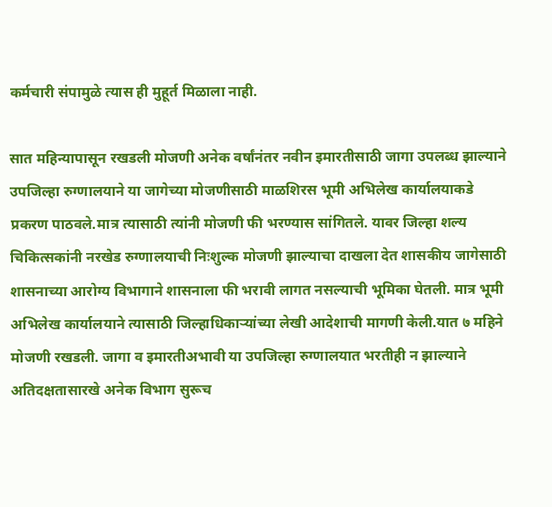कर्मचारी संपामुळे त्यास ही मुहूर्त मिळाला नाही.

सात महिन्यापासून रखडली मोजणी अनेक वर्षांनंतर नवीन इमारतीसाठी जागा उपलब्ध झाल्याने उपजिल्हा रुग्णालयाने या जागेच्या मोजणीसाठी माळशिरस भूमी अभिलेख कार्यालयाकडे प्रकरण पाठवले.मात्र त्यासाठी त्यांनी मोजणी फी भरण्यास सांगितले. यावर जिल्हा शल्य चिकित्सकांनी नरखेड रुग्णालयाची निःशुल्क मोजणी झाल्याचा दाखला देत शासकीय जागेसाठी शासनाच्या आरोग्य विभागाने शासनाला फी भरावी लागत नसल्याची भूमिका घेतली. मात्र भूमी अभिलेख कार्यालयाने त्यासाठी जिल्हाधिकाऱ्यांच्या लेखी आदेशाची मागणी केली.यात ७ महिने मोजणी रखडली. जागा व इमारतीअभावी या उपजिल्हा रुग्णालयात भरतीही न झाल्याने अतिदक्षतासारखे अनेक विभाग सुरूच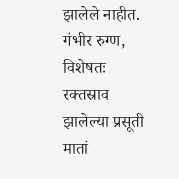झालेले नाहीत. गंभीर रुग्ण, विशेषतः रक्तस्राव झालेल्या प्रसूती मातां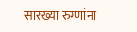सारख्या रुग्णांना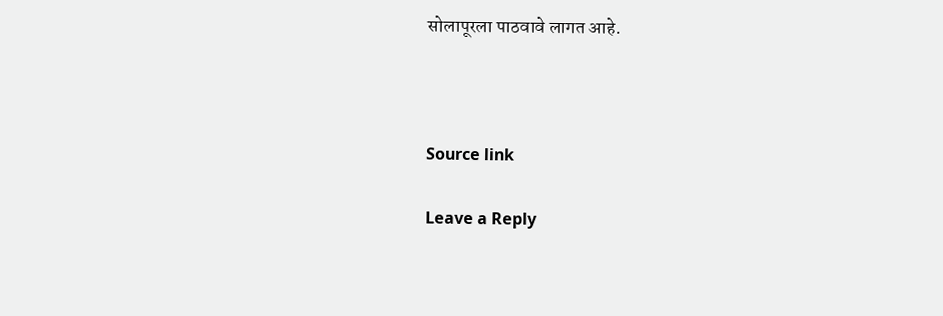सोलापूरला पाठवावे लागत आहे.



Source link

Leave a Reply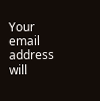Your email address will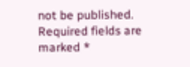not be published. Required fields are marked *